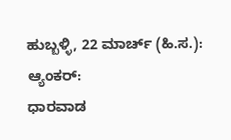ಹುಬ್ಬಳ್ಳಿ, 22 ಮಾರ್ಚ್ (ಹಿ.ಸ.):
ಆ್ಯಂಕರ್:
ಧಾರವಾಡ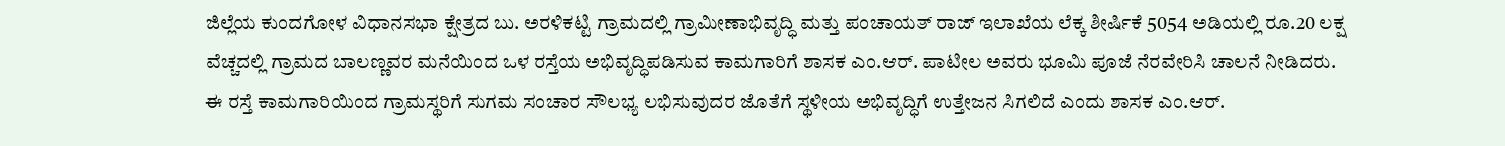ಜಿಲ್ಲೆಯ ಕುಂದಗೋಳ ವಿಧಾನಸಭಾ ಕ್ಷೇತ್ರದ ಬು. ಅರಳಿಕಟ್ಟಿ ಗ್ರಾಮದಲ್ಲಿ ಗ್ರಾಮೀಣಾಭಿವೃದ್ಧಿ ಮತ್ತು ಪಂಚಾಯತ್ ರಾಜ್ ಇಲಾಖೆಯ ಲೆಕ್ಕ ಶೀರ್ಷಿಕೆ 5054 ಅಡಿಯಲ್ಲಿ ರೂ.20 ಲಕ್ಷ ವೆಚ್ಚದಲ್ಲಿ ಗ್ರಾಮದ ಬಾಲಣ್ಣವರ ಮನೆಯಿಂದ ಒಳ ರಸ್ತೆಯ ಅಭಿವೃದ್ಧಿಪಡಿಸುವ ಕಾಮಗಾರಿಗೆ ಶಾಸಕ ಎಂ.ಆರ್. ಪಾಟೀಲ ಅವರು ಭೂಮಿ ಪೂಜೆ ನೆರವೇರಿಸಿ ಚಾಲನೆ ನೀಡಿದರು.
ಈ ರಸ್ತೆ ಕಾಮಗಾರಿಯಿಂದ ಗ್ರಾಮಸ್ಥರಿಗೆ ಸುಗಮ ಸಂಚಾರ ಸೌಲಭ್ಯ ಲಭಿಸುವುದರ ಜೊತೆಗೆ ಸ್ಥಳೀಯ ಅಭಿವೃದ್ಧಿಗೆ ಉತ್ತೇಜನ ಸಿಗಲಿದೆ ಎಂದು ಶಾಸಕ ಎಂ.ಆರ್.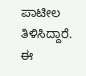ಪಾಟೀಲ ತಿಳಿಸಿದ್ದಾರೆ.
ಈ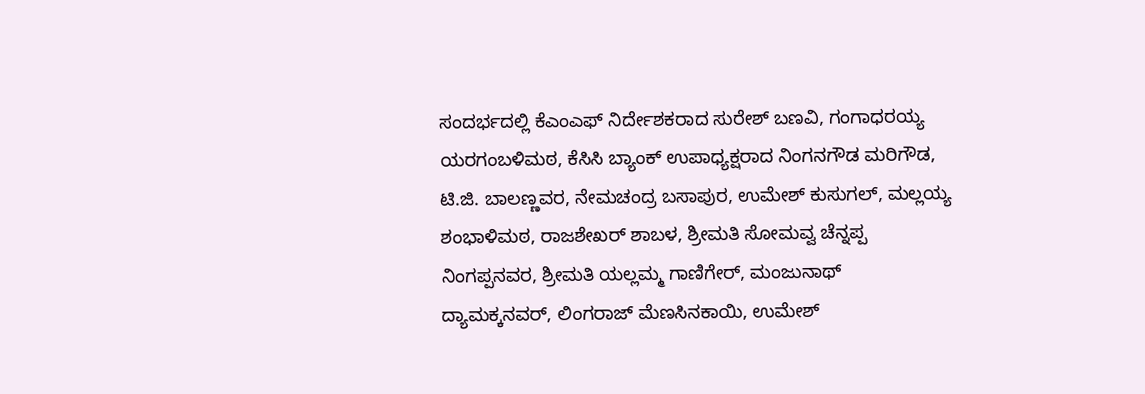ಸಂದರ್ಭದಲ್ಲಿ ಕೆಎಂಎಫ್ ನಿರ್ದೇಶಕರಾದ ಸುರೇಶ್ ಬಣವಿ, ಗಂಗಾಧರಯ್ಯ ಯರಗಂಬಳಿಮಠ, ಕೆಸಿಸಿ ಬ್ಯಾಂಕ್ ಉಪಾಧ್ಯಕ್ಷರಾದ ನಿಂಗನಗೌಡ ಮರಿಗೌಡ, ಟಿ.ಜಿ. ಬಾಲಣ್ಣವರ, ನೇಮಚಂದ್ರ ಬಸಾಪುರ, ಉಮೇಶ್ ಕುಸುಗಲ್, ಮಲ್ಲಯ್ಯ ಶಂಭಾಳಿಮಠ, ರಾಜಶೇಖರ್ ಶಾಬಳ, ಶ್ರೀಮತಿ ಸೋಮವ್ವ ಚೆನ್ನಪ್ಪ ನಿಂಗಪ್ಪನವರ, ಶ್ರೀಮತಿ ಯಲ್ಲಮ್ಮ ಗಾಣಿಗೇರ್, ಮಂಜುನಾಥ್ ದ್ಯಾಮಕ್ಕನವರ್, ಲಿಂಗರಾಜ್ ಮೆಣಸಿನಕಾಯಿ, ಉಮೇಶ್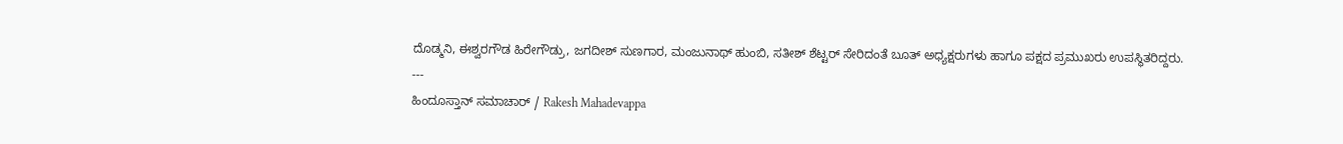ದೊಡ್ಮನಿ, ಈಶ್ವರಗೌಡ ಹಿರೇಗೌಡ್ರು, ಜಗದೀಶ್ ಸುಣಗಾರ, ಮಂಜುನಾಥ್ ಹುಂಬಿ, ಸತೀಶ್ ಶೆಟ್ಟರ್ ಸೇರಿದಂತೆ ಬೂತ್ ಅಧ್ಯಕ್ಷರುಗಳು ಹಾಗೂ ಪಕ್ಷದ ಪ್ರಮುಖರು ಉಪಸ್ಥಿತರಿದ್ದರು.
---
ಹಿಂದೂಸ್ತಾನ್ ಸಮಾಚಾರ್ / Rakesh Mahadevappa